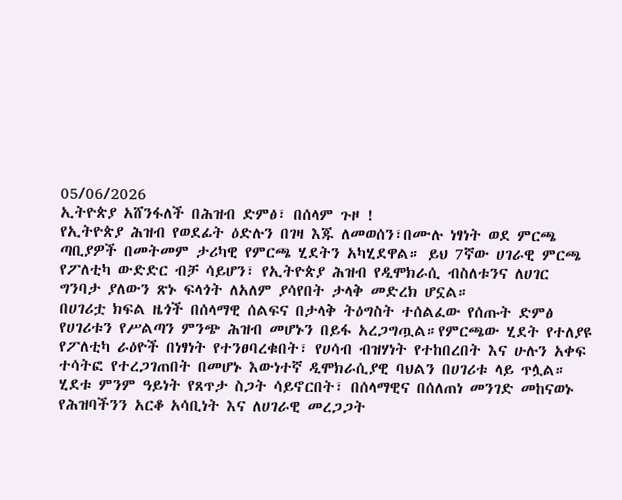05/06/2026
ኢትዮጵያ አሸንፋለች በሕዝብ ድምፅ፣ በሰላም ጉዞ !
የኢትዮጵያ ሕዝብ የወደፊት ዕድሉን በገዛ እጁ ለመወሰን፣በሙሉ ነፃነት ወደ ምርጫ ጣቢያዎች በመትመም ታሪካዊ የምርጫ ሂደትን አካሂደዋል። ይህ 7ኛው ሀገራዊ ምርጫ የፖለቲካ ውድድር ብቻ ሳይሆን፣ የኢትዮጵያ ሕዝብ የዲሞክራሲ ብስለቱንና ለሀገር ግንባታ ያለውን ጽኑ ፍላጎት ለአለም ያሳየበት ታላቅ መድረክ ሆኗል።
በሀገሪቷ ክፍል ዜጎች በሰላማዊ ሰልፍና በታላቅ ትዕግስት ተሰልፈው የሰጡት ድምፅ የሀገሪቱን የሥልጣን ምንጭ ሕዝብ መሆኑን በይፋ አረጋግጧል።የምርጫው ሂደት የተለያዩ የፖለቲካ ራዕዮች በነፃነት የተንፀባረቁበት፣ የሀሳብ ብዝሃነት የተከበረበት እና ሁሉን አቀፍ ተሳትፎ የተረጋገጠበት በመሆኑ እውነተኛ ዲሞክራሲያዊ ባህልን በሀገሪቱ ላይ ጥሏል።
ሂደቱ ምንም ዓይነት የጸጥታ ስጋት ሳይኖርበት፣ በሰላማዊና በሰለጠነ መንገድ መከናወኑ የሕዝባችንን አርቆ አሳቢነት እና ለሀገራዊ መረጋጋት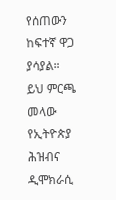የሰጠውን ከፍተኛ ዋጋ ያሳያል።
ይህ ምርጫ መላው የኢትዮጵያ ሕዝብና ዲሞክራሲ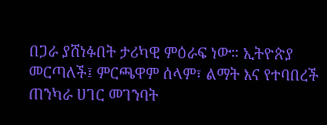በጋራ ያሸነፉበት ታሪካዊ ምዕራፍ ነው። ኢትዮጵያ መርጣለች፤ ምርጫዋም ሰላም፣ ልማት እና የተባበረች ጠንካራ ሀገር መገንባት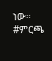ነው።
#ምርጫ